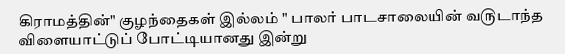கிராமத்தின்" குழந்தைகள் இல்லம் " பாலர் பாடசாலையின் வ௫டாந்த விளையாட்டுப் போட்டியானது இன்று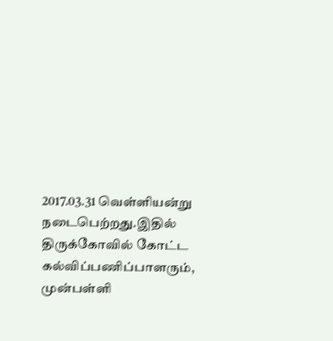2017.03.31 வெள்ளியன்று நடைபெற்றது.இதில் திருக்கோவில் கோட்ட கல்விப்பணிப்பாளரும், முன்பள்ளி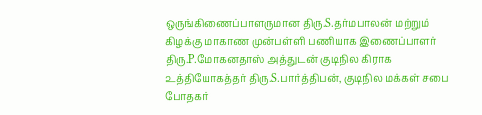ஒருங்கிணைப்பாளருமான திரு.S.தர்மபாலன் மற்றும் கிழக்கு மாகாண முன்பள்ளி பணியாக இணைப்பாளர் திரு.P.மோகனதாஸ் அத்துடன் குடிநில கிராக ௨த்தியோகத்தர் திரு.S.பார்த்திபன், குடிநில மக்கள் சபை போதகர்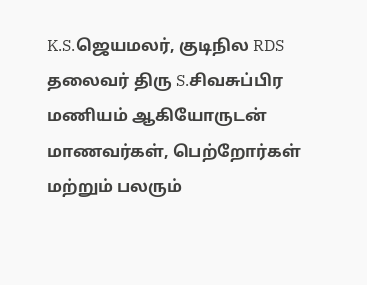K.S.ஜெயமலர், குடிநில RDS தலைவர் திரு S.சிவசுப்பிர மணியம் ஆகியோருடன் மாணவர்கள், பெற்றோர்கள் மற்றும் பலரும்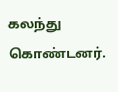கலந்து கொண்டனர்.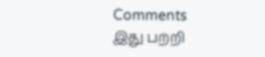Comments
இது பற்றி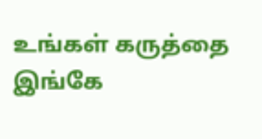உங்கள் கருத்தை இங்கே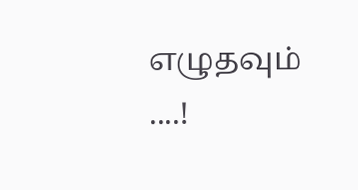எழுதவும் ....!